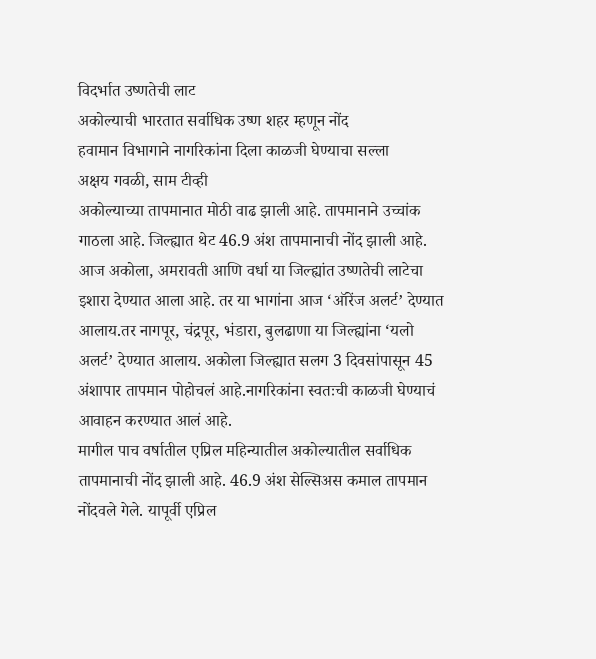विदर्भात उष्णतेची लाट
अकोल्याची भारतात सर्वाधिक उष्ण शहर म्हणून नोंद
हवामान विभागाने नागरिकांना दिला काळजी घेण्याचा सल्ला
अक्षय गवळी, साम टीव्ही
अकोल्याच्या तापमानात मोठी वाढ झाली आहे. तापमानाने उच्चांक गाठला आहे. जिल्ह्यात थेट 46.9 अंश तापमानाची नोंद झाली आहे. आज अकोला, अमरावती आणि वर्धा या जिल्ह्यांत उष्णतेची लाटेचा इशारा देण्यात आला आहे. तर या भागांना आज ‘ऑरेंज अलर्ट’ देण्यात आलाय.तर नागपूर, चंद्रपूर, भंडारा, बुलढाणा या जिल्ह्यांना ‘यलो अलर्ट’ देण्यात आलाय. अकोला जिल्ह्यात सलग 3 दिवसांपासून 45 अंशापार तापमान पोहोचलं आहे.नागरिकांना स्वतःची काळजी घेण्याचं आवाहन करण्यात आलं आहे.
मागील पाच वर्षातील एप्रिल महिन्यातील अकोल्यातील सर्वाधिक तापमानाची नोंद झाली आहे. 46.9 अंश सेल्सिअस कमाल तापमान नोंदवले गेले. यापूर्वी एप्रिल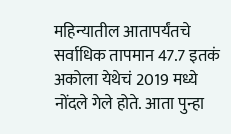महिन्यातील आतापर्यंतचे सर्वाधिक तापमान 47.7 इतकं अकोला येथेचं 2019 मध्ये नोंदले गेले होते. आता पुन्हा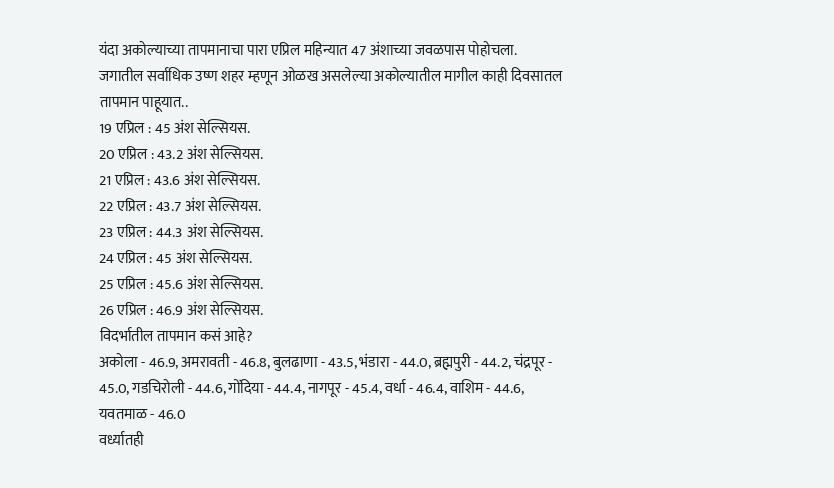यंदा अकोल्याच्या तापमानाचा पारा एप्रिल महिन्यात 47 अंशाच्या जवळपास पोहोचला.
जगातील सर्वाधिक उष्ण शहर म्हणून ओळख असलेल्या अकोल्यातील मागील काही दिवसातल तापमान पाहूयात..
19 एप्रिल : 45 अंश सेल्सियस.
20 एप्रिल : 43.2 अंश सेल्सियस.
21 एप्रिल : 43.6 अंश सेल्सियस.
22 एप्रिल : 43.7 अंश सेल्सियस.
23 एप्रिल : 44.3 अंश सेल्सियस.
24 एप्रिल : 45 अंश सेल्सियस.
25 एप्रिल : 45.6 अंश सेल्सियस.
26 एप्रिल : 46.9 अंश सेल्सियस.
विदर्भातील तापमान कसं आहे?
अकोला - 46.9, अमरावती - 46.8, बुलढाणा - 43.5, भंडारा - 44.0, ब्रह्मपुरी - 44.2, चंद्रपूर - 45.0, गडचिरोली - 44.6, गोंदिया - 44.4, नागपूर - 45.4, वर्धा - 46.4, वाशिम - 44.6, यवतमाळ - 46.0
वर्ध्यातही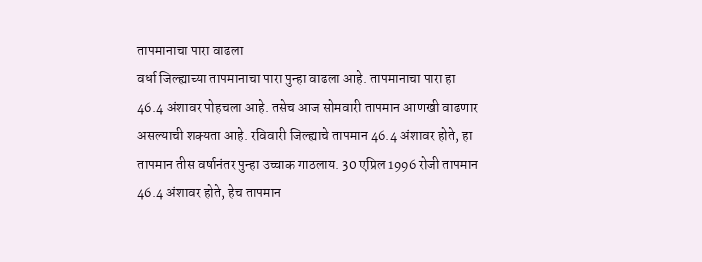तापमानाचा पारा वाढला
वर्धा जिल्ह्याच्या तापमानाचा पारा पुन्हा वाढला आहे. तापमानाचा पारा हा 46.4 अंशावर पोहचला आहे. तसेच आज सोमवारी तापमान आणखी वाढणार असल्याची शक्यता आहे. रविवारी जिल्ह्याचे तापमान 46.4 अंशावर होते, हा तापमान तीस वर्षानंतर पुन्हा उच्चाक गाठलाय. 30 एप्रिल 1996 रोजी तापमान 46.4 अंशावर होते, हेच तापमान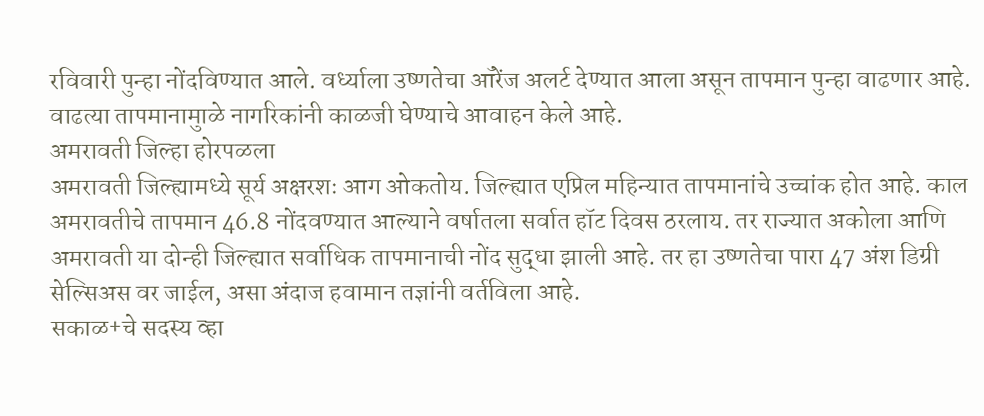रविवारी पुन्हा नोंदविण्यात आले. वर्ध्याला उष्णतेचा ऑरेंज अलर्ट देण्यात आला असून तापमान पुन्हा वाढणार आहे. वाढत्या तापमानामुाळे नागरिकांनी काळजी घेण्याचे आवाहन केले आहे.
अमरावती जिल्हा होरपळला
अमरावती जिल्ह्यामध्ये सूर्य अक्षरशः आग ओकतोय. जिल्ह्यात एप्रिल महिन्यात तापमानांचे उच्चांक होत आहे. काल अमरावतीचे तापमान 46.8 नोंदवण्यात आल्याने वर्षातला सर्वात हॉट दिवस ठरलाय. तर राज्यात अकोला आणि अमरावती या दोन्ही जिल्ह्यात सर्वाधिक तापमानाची नोंद सुद्धा झाली आहे. तर हा उष्णतेचा पारा 47 अंश डिग्री सेल्सिअस वर जाईल, असा अंदाज हवामान तज्ञांनी वर्तविला आहे.
सकाळ+चे सदस्य व्हा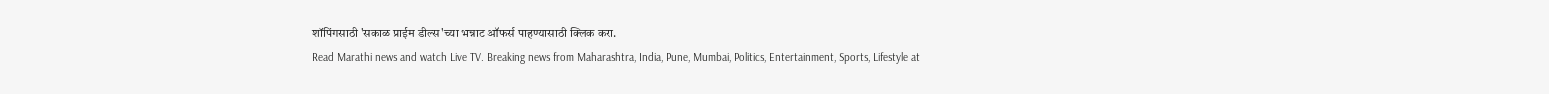शॉपिंगसाठी 'सकाळ प्राईम डील्स'च्या भन्नाट ऑफर्स पाहण्यासाठी क्लिक करा.
Read Marathi news and watch Live TV. Breaking news from Maharashtra, India, Pune, Mumbai, Politics, Entertainment, Sports, Lifestyle at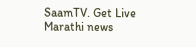SaamTV. Get Live Marathi news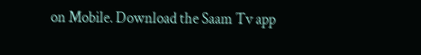on Mobile. Download the Saam Tv app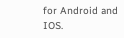for Android and IOS.